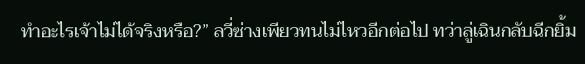ทำอะไรเจ้าไม่ได้จริงหรือ?” ลวี่ซ่างเพียวทนไม่ไหวอีกต่อไป ทว่าลู่เฉินกลับฉีกยิ้ม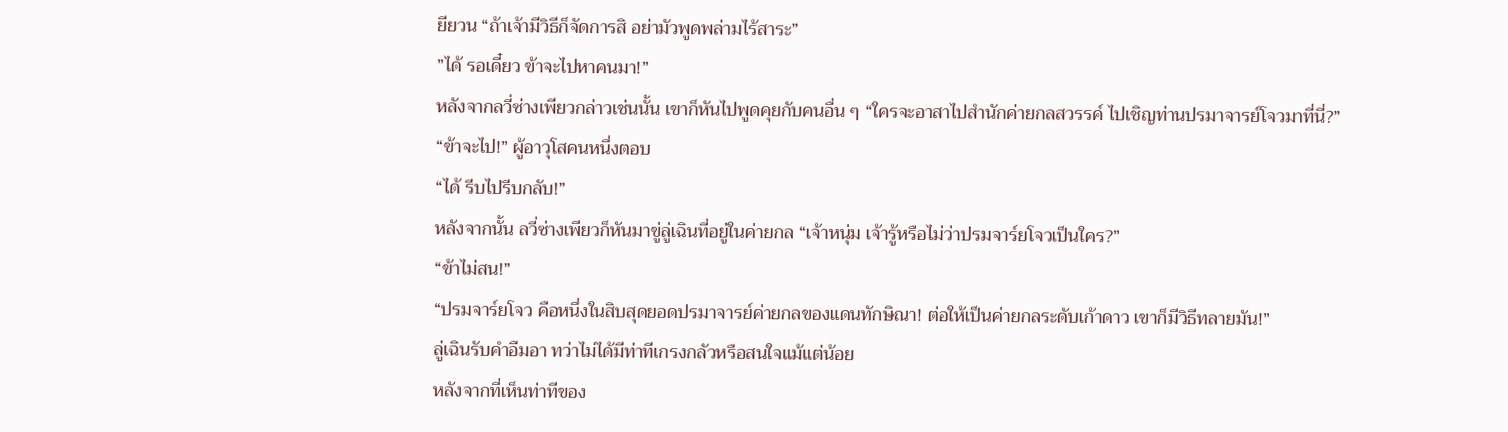ยียวน “ถ้าเจ้ามีวิธีก็จัดการสิ อย่ามัวพูดพล่ามไร้สาระ”
”ได้ รอเดี๋ยว ข้าจะไปหาคนมา!”
หลังจากลวี่ซ่างเพียวกล่าวเช่นนั้น เขาก็หันไปพูดคุยกับคนอื่น ๆ “ใครจะอาสาไปสำนักค่ายกลสวรรค์ ไปเชิญท่านปรมาจารย์โจวมาที่นี่?”
“ข้าจะไป!” ผู้อาวุโสคนหนึ่งตอบ
“ได้ รีบไปรีบกลับ!”
หลังจากนั้น ลวี่ซ่างเพียวก็หันมาขู่ลู่เฉินที่อยู่ในค่ายกล “เจ้าหนุ่ม เจ้ารู้หรือไม่ว่าปรมจาร์ยโจวเป็นใคร?”
“ข้าไม่สน!”
“ปรมจาร์ยโจว คือหนึ่งในสิบสุดยอดปรมาจารย์ค่ายกลของแดนทักษิณา! ต่อให้เป็นค่ายกลระดับเก้าดาว เขาก็มีวิธีทลายมัน!”
ลู่เฉินรับคำอืมอา ทว่าไม่ได้มีท่าทีเกรงกลัวหรือสนใจแม้แต่น้อย
หลังจากที่เห็นท่าทีของ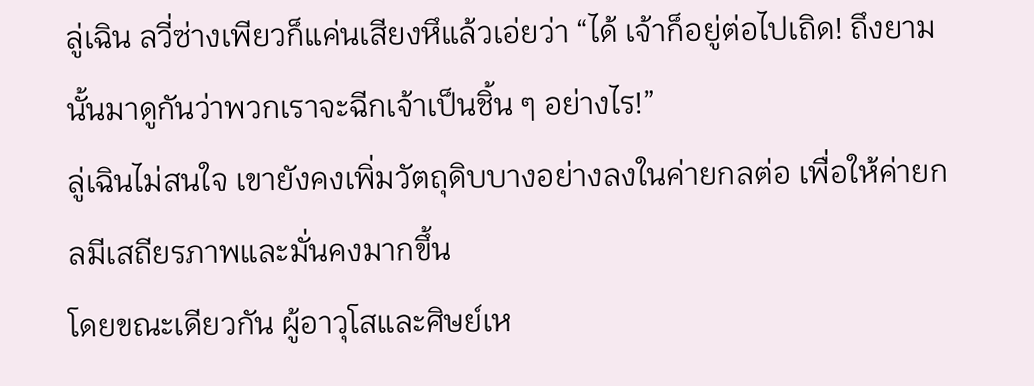ลู่เฉิน ลวี่ซ่างเพียวก็แค่นเสียงหึแล้วเอ่ยว่า “ได้ เจ้าก็อยู่ต่อไปเถิด! ถึงยามนั้นมาดูกันว่าพวกเราจะฉีกเจ้าเป็นชิ้น ๆ อย่างไร!”
ลู่เฉินไม่สนใจ เขายังคงเพิ่มวัตถุดิบบางอย่างลงในค่ายกลต่อ เพื่อให้ค่ายกลมีเสถียรภาพและมั่นคงมากขึ้น
โดยขณะเดียวกัน ผู้อาวุโสและศิษย์เห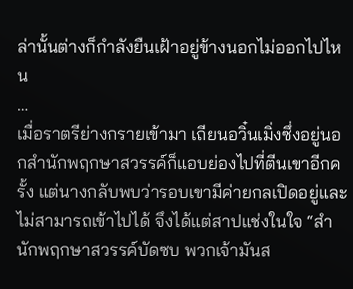ล่านั้นต่างก็กำลังยืนเฝ้าอยู่ข้างนอกไม่ออกไปไหน
…
เมื่อราตรีย่างกรายเข้ามา เถียนอวิ๋นเมิ่งซึ่งอยู่นอกสำนักพฤกษาสวรรค์ก็แอบย่องไปที่ตีนเขาอีกครั้ง แต่นางกลับพบว่ารอบเขามีค่ายกลเปิดอยู่และไม่สามารถเข้าไปได้ จึงได้แต่สาปแช่งในใจ “สำนักพฤกษาสวรรค์บัดซบ พวกเจ้ามันส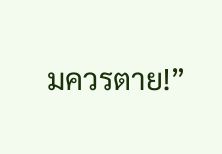มควรตาย!”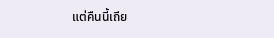แต่คืนนี้เถีย